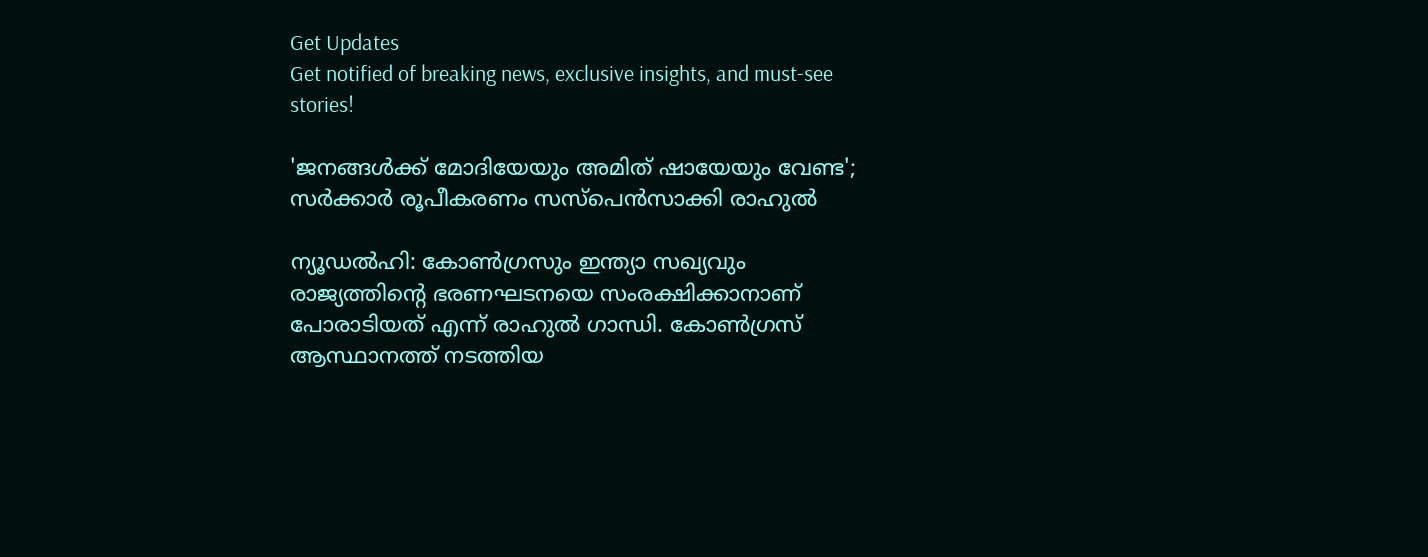Get Updates
Get notified of breaking news, exclusive insights, and must-see stories!

'ജനങ്ങള്‍ക്ക് മോദിയേയും അമിത് ഷായേയും വേണ്ട'; സര്‍ക്കാര്‍ രൂപീകരണം സസ്‌പെന്‍സാക്കി രാഹുല്‍

ന്യൂഡല്‍ഹി: കോണ്‍ഗ്രസും ഇന്ത്യാ സഖ്യവും രാജ്യത്തിന്റെ ഭരണഘടനയെ സംരക്ഷിക്കാനാണ് പോരാടിയത് എന്ന് രാഹുല്‍ ഗാന്ധി. കോണ്‍ഗ്രസ് ആസ്ഥാനത്ത് നടത്തിയ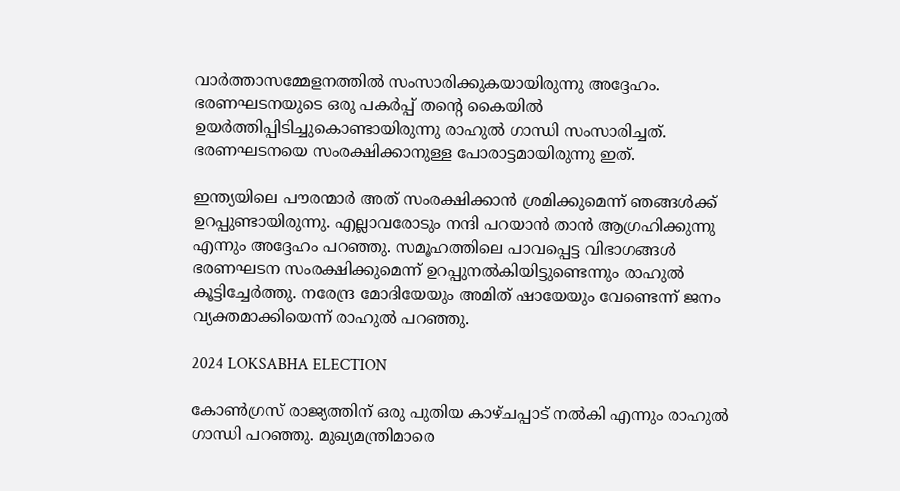വാര്‍ത്താസമ്മേളനത്തില്‍ സംസാരിക്കുകയായിരുന്നു അദ്ദേഹം. ഭരണഘടനയുടെ ഒരു പകര്‍പ്പ് തന്റെ കൈയില്‍ ഉയര്‍ത്തിപ്പിടിച്ചുകൊണ്ടായിരുന്നു രാഹുല്‍ ഗാന്ധി സംസാരിച്ചത്. ഭരണഘടനയെ സംരക്ഷിക്കാനുള്ള പോരാട്ടമായിരുന്നു ഇത്.

ഇന്ത്യയിലെ പൗരന്മാര്‍ അത് സംരക്ഷിക്കാന്‍ ശ്രമിക്കുമെന്ന് ഞങ്ങള്‍ക്ക് ഉറപ്പുണ്ടായിരുന്നു. എല്ലാവരോടും നന്ദി പറയാന്‍ താന്‍ ആഗ്രഹിക്കുന്നു എന്നും അദ്ദേഹം പറഞ്ഞു. സമൂഹത്തിലെ പാവപ്പെട്ട വിഭാഗങ്ങള്‍ ഭരണഘടന സംരക്ഷിക്കുമെന്ന് ഉറപ്പുനല്‍കിയിട്ടുണ്ടെന്നും രാഹുല്‍ കൂട്ടിച്ചേര്‍ത്തു. നരേന്ദ്ര മോദിയേയും അമിത് ഷായേയും വേണ്ടെന്ന് ജനം വ്യക്തമാക്കിയെന്ന് രാഹുല്‍ പറഞ്ഞു.

2024 LOKSABHA ELECTION

കോണ്‍ഗ്രസ് രാജ്യത്തിന് ഒരു പുതിയ കാഴ്ചപ്പാട് നല്‍കി എന്നും രാഹുല്‍ ഗാന്ധി പറഞ്ഞു. മുഖ്യമന്ത്രിമാരെ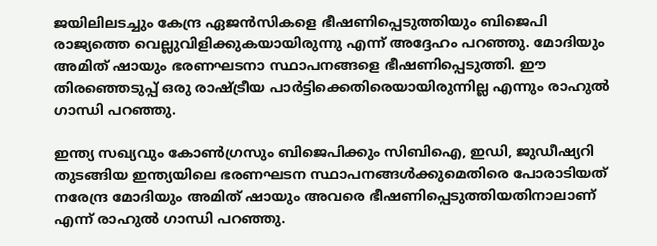ജയിലിലടച്ചും കേന്ദ്ര ഏജന്‍സികളെ ഭീഷണിപ്പെടുത്തിയും ബിജെപി രാജ്യത്തെ വെല്ലുവിളിക്കുകയായിരുന്നു എന്ന് അദ്ദേഹം പറഞ്ഞു. മോദിയും അമിത് ഷായും ഭരണഘടനാ സ്ഥാപനങ്ങളെ ഭീഷണിപ്പെടുത്തി. ഈ തിരഞ്ഞെടുപ്പ് ഒരു രാഷ്ട്രീയ പാര്‍ട്ടിക്കെതിരെയായിരുന്നില്ല എന്നും രാഹുല്‍ ഗാന്ധി പറഞ്ഞു.

ഇന്ത്യ സഖ്യവും കോണ്‍ഗ്രസും ബിജെപിക്കും സിബിഐ, ഇഡി, ജുഡീഷ്യറി തുടങ്ങിയ ഇന്ത്യയിലെ ഭരണഘടന സ്ഥാപനങ്ങള്‍ക്കുമെതിരെ പോരാടിയത് നരേന്ദ്ര മോദിയും അമിത് ഷായും അവരെ ഭീഷണിപ്പെടുത്തിയതിനാലാണ് എന്ന് രാഹുല്‍ ഗാന്ധി പറഞ്ഞു.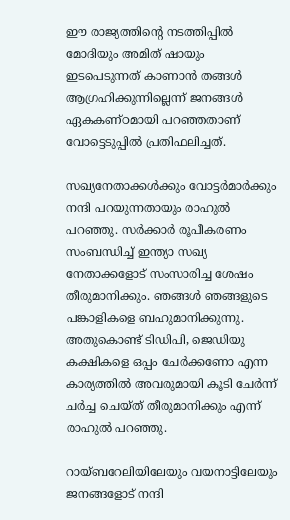ഈ രാജ്യത്തിന്റെ നടത്തിപ്പില്‍ മോദിയും അമിത് ഷായും ഇടപെടുന്നത് കാണാന്‍ തങ്ങള്‍ ആഗ്രഹിക്കുന്നില്ലെന്ന് ജനങ്ങള്‍ ഏകകണ്ഠമായി പറഞ്ഞതാണ് വോട്ടെടുപ്പില്‍ പ്രതിഫലിച്ചത്.

സഖ്യനേതാക്കള്‍ക്കും വോട്ടര്‍മാര്‍ക്കും നന്ദി പറയുന്നതായും രാഹുല്‍ പറഞ്ഞു. സര്‍ക്കാര്‍ രൂപീകരണം സംബന്ധിച്ച് ഇന്ത്യാ സഖ്യ നേതാക്കളോട് സംസാരിച്ച ശേഷം തീരുമാനിക്കും. ഞങ്ങള്‍ ഞങ്ങളുടെ പങ്കാളികളെ ബഹുമാനിക്കുന്നു. അതുകൊണ്ട് ടിഡിപി, ജെഡിയു കക്ഷികളെ ഒപ്പം ചേര്‍ക്കണോ എന്ന കാര്യത്തില്‍ അവരുമായി കൂടി ചേര്‍ന്ന് ചര്‍ച്ച ചെയ്ത് തീരുമാനിക്കും എന്ന് രാഹുല്‍ പറഞ്ഞു.

റായ്ബറേലിയിലേയും വയനാട്ടിലേയും ജനങ്ങളോട് നന്ദി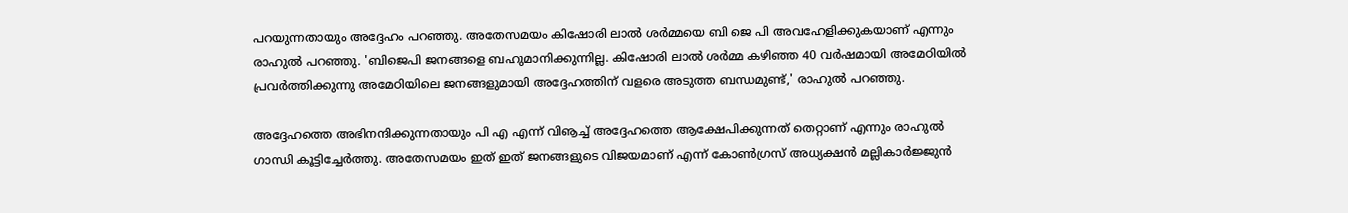പറയുന്നതായും അദ്ദേഹം പറഞ്ഞു. അതേസമയം കിഷോരി ലാല്‍ ശര്‍മ്മയെ ബി ജെ പി അവഹേളിക്കുകയാണ് എന്നും രാഹുല്‍ പറഞ്ഞു. 'ബിജെപി ജനങ്ങളെ ബഹുമാനിക്കുന്നില്ല. കിഷോരി ലാല്‍ ശര്‍മ്മ കഴിഞ്ഞ 40 വര്‍ഷമായി അമേഠിയില്‍ പ്രവര്‍ത്തിക്കുന്നു അമേഠിയിലെ ജനങ്ങളുമായി അദ്ദേഹത്തിന് വളരെ അടുത്ത ബന്ധമുണ്ട്,' രാഹുല്‍ പറഞ്ഞു.

അദ്ദേഹത്തെ അഭിനന്ദിക്കുന്നതായും പി എ എന്ന് വിൡച്ച് അദ്ദേഹത്തെ ആക്ഷേപിക്കുന്നത് തെറ്റാണ് എന്നും രാഹുല്‍ ഗാന്ധി കൂട്ടിച്ചേര്‍ത്തു. അതേസമയം ഇത് ഇത് ജനങ്ങളുടെ വിജയമാണ് എന്ന് കോണ്‍ഗ്രസ് അധ്യക്ഷന്‍ മല്ലികാര്‍ജ്ജുന്‍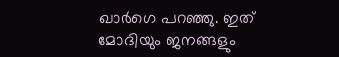ഖാര്‍ഗെ പറഞ്ഞു. ഇത് മോദിയും ജനങ്ങളും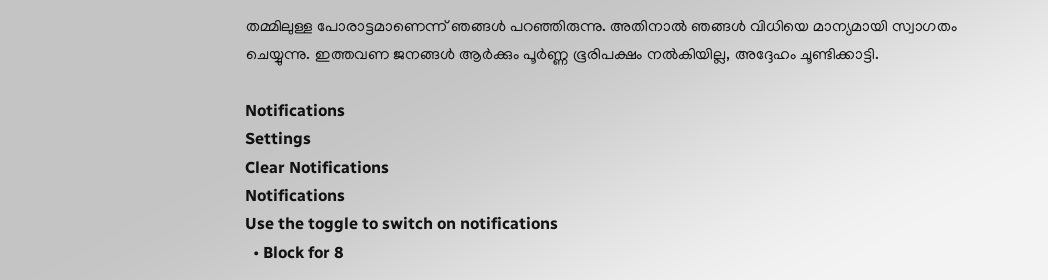തമ്മിലുള്ള പോരാട്ടമാണെന്ന് ഞങ്ങള്‍ പറഞ്ഞിരുന്നു. അതിനാല്‍ ഞങ്ങള്‍ വിധിയെ മാന്യമായി സ്വാഗതം ചെയ്യുന്നു. ഇത്തവണ ജനങ്ങള്‍ ആര്‍ക്കും പൂര്‍ണ്ണ ഭൂരിപക്ഷം നല്‍കിയില്ല, അദ്ദേഹം ചൂണ്ടിക്കാട്ടി.

Notifications
Settings
Clear Notifications
Notifications
Use the toggle to switch on notifications
  • Block for 8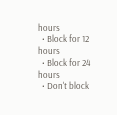hours
  • Block for 12 hours
  • Block for 24 hours
  • Don't block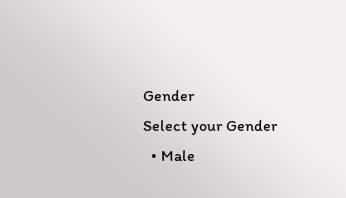Gender
Select your Gender
  • Male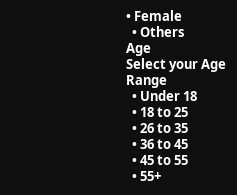• Female
  • Others
Age
Select your Age Range
  • Under 18
  • 18 to 25
  • 26 to 35
  • 36 to 45
  • 45 to 55
  • 55+